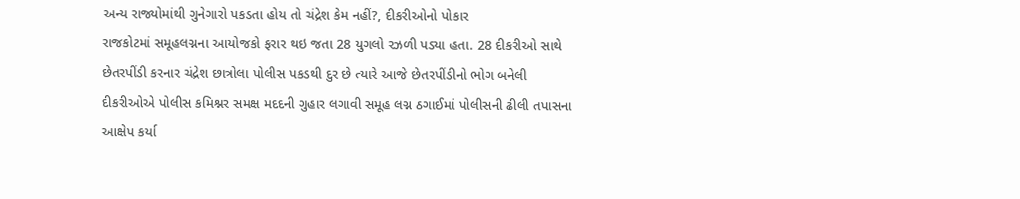અન્ય રાજ્યોમાંથી ગુનેગારો પકડતા હોય તો ચંદ્રેશ કેમ નહીં?, દીકરીઓનો પોકાર
રાજકોટમાં સમૂહલગ્નના આયોજકો ફરાર થઇ જતા 28 યુગલો રઝળી પડ્યા હતા. 28 દીકરીઓ સાથે છેતરપીંડી કરનાર ચંદ્રેશ છાત્રોલા પોલીસ પકડથી દુર છે ત્યારે આજે છેતરપીંડીનો ભોગ બનેલી દીકરીઓએ પોલીસ કમિશ્નર સમક્ષ મદદની ગુહાર લગાવી સમૂહ લગ્ન ઠગાઈમાં પોલીસની ઢીલી તપાસના આક્ષેપ કર્યા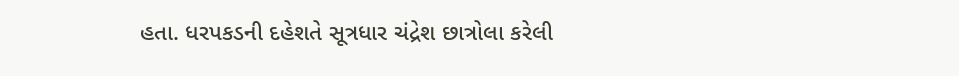હતા. ધરપકડની દહેશતે સૂત્રધાર ચંદ્રેશ છાત્રોલા કરેલી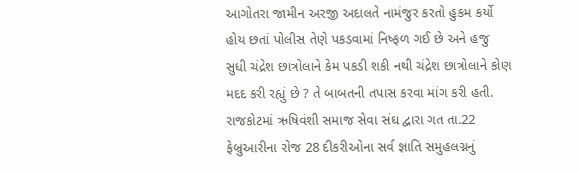આગોતરા જામીન અરજી અદાલતે નામંજુર કરતો હુકમ કર્યો હોય છતાં પોલીસ તેણે પકડવામાં નિષ્ફળ ગઈ છે અને હજુ સુધી ચંદ્રેશ છાત્રોલાને કેમ પકડી શકી નથી ચંદ્રેશ છાત્રોલાને કોણ મદદ કરી રહ્યું છે ? તે બાબતની તપાસ કરવા માંગ કરી હતી.
રાજકોટમાં ઋષિવંશી સમાજ સેવા સંઘ દ્વારા ગત તા.22 ફેબ્રુઆરીના રોજ 28 દીકરીઓના સર્વ જ્ઞાતિ સમુહલગ્નનું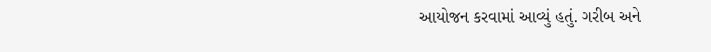આયોજન કરવામાં આવ્યું હતું. ગરીબ અને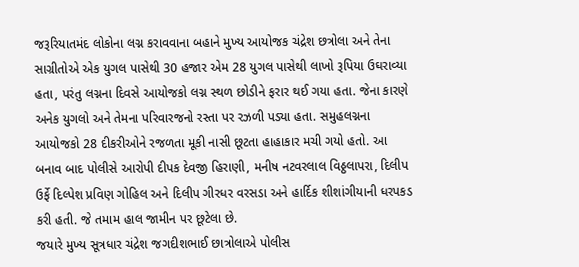જરૂરિયાતમંદ લોકોના લગ્ન કરાવવાના બહાને મુખ્ય આયોજક ચંદ્રેશ છત્રોલા અને તેના સાગ્રીતોએ એક યુગલ પાસેથી 30 હજાર એમ 28 યુગલ પાસેથી લાખો રૂપિયા ઉઘરાવ્યા હતા, પરંતુ લગ્નના દિવસે આયોજકો લગ્ન સ્થળ છોડીને ફરાર થઈ ગયા હતા. જેના કારણે અનેક યુગલો અને તેમના પરિવારજનો રસ્તા પર રઝળી પડ્યા હતા. સમુહલગ્નના આયોજકો 28 દીકરીઓને રજળતા મૂકી નાસી છૂટતા હાહાકાર મચી ગયો હતો. આ બનાવ બાદ પોલીસે આરોપી દીપક દેવજી હિરાણી, મનીષ નટવરલાલ વિઠ્ઠલાપરા, દિલીપ ઉર્ફે દિલ્પેશ પ્રવિણ ગોહિલ અને દિલીપ ગીરધર વરસડા અને હાર્દિક શીશાંગીયાની ધરપકડ કરી હતી. જે તમામ હાલ જામીન પર છૂટેલા છે.
જયારે મુખ્ય સૂત્રધાર ચંદ્રેશ જગદીશભાઈ છાત્રોલાએ પોલીસ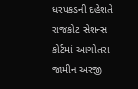ધરપકડની દહેશતે રાજકોટ સેશન્સ કોર્ટમાં આગોતરા જામીન અરજી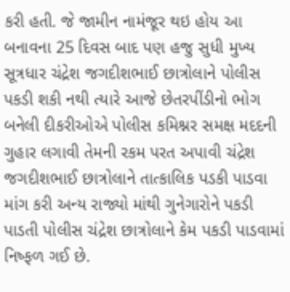કરી હતી. જે જામીન નામંજૂર થઇ હોય આ બનાવના 25 દિવસ બાદ પણ હજુ સુધી મુખ્ય સૂત્રધાર ચંદ્રેશ જગદીશભાઈ છાત્રોલાને પોલીસ પકડી શકી નથી ત્યારે આજે છેતરપીંડીનો ભોગ બનેલી દીકરીઓએ પોલીસ કમિશ્નર સમક્ષ મદદની ગુહાર લગાવી તેમની રકમ પરત અપાવી ચંદ્રેશ જગદીશભાઈ છાત્રોલાને તાત્કાલિક પડકી પાડવા માંગ કરી અન્ય રાજ્યો માંથી ગુનેગારોને પકડી પાડતી પોલીસ ચંદ્રેશ છાત્રોલાને કેમ પકડી પાડવામાં નિષ્ફળ ગઈ છે.